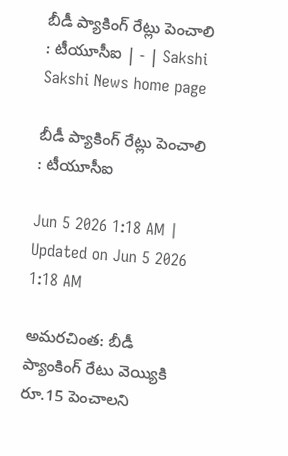బీడీ ప్యాకింగ్‌ రేట్లు పెంచాలి : టీయూసీఐ | - | Sakshi
Sakshi News home page

బీడీ ప్యాకింగ్‌ రేట్లు పెంచాలి : టీయూసీఐ

Jun 5 2026 1:18 AM | Updated on Jun 5 2026 1:18 AM

అమరచింత: బీడీ ప్యాంకింగ్‌ రేటు వెయ్యికి రూ.15 పెంచాలని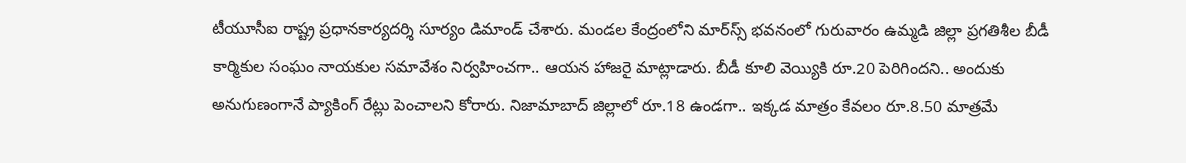టీయూసీఐ రాష్ట్ర ప్రధానకార్యదర్శి సూర్యం డిమాండ్‌ చేశారు. మండల కేంద్రంలోని మార్‌స్స్‌ భవనంలో గురువారం ఉమ్మడి జిల్లా ప్రగతిశీల బీడీ కార్మికుల సంఘం నాయకుల సమావేశం నిర్వహించగా.. ఆయన హాజరై మాట్లాడారు. బీడీ కూలి వెయ్యికి రూ.20 పెరిగిందని.. అందుకు అనుగుణంగానే ప్యాకింగ్‌ రేట్లు పెంచాలని కోరారు. నిజామాబాద్‌ జిల్లాలో రూ.18 ఉండగా.. ఇక్కడ మాత్రం కేవలం రూ.8.50 మాత్రమే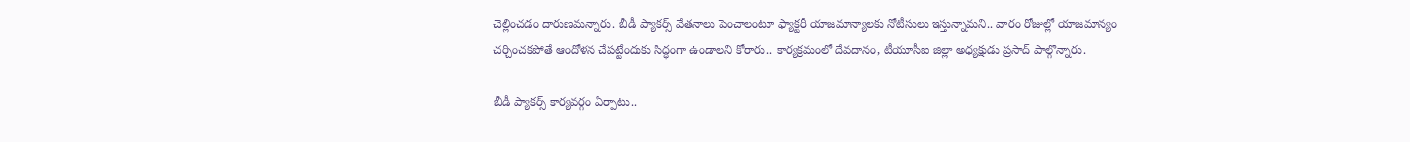చెల్లించడం దారుణమన్నారు. బీడీ ప్యాకర్స్‌ వేతనాలు పెంచాలంటూ ఫ్యాక్టరీ యాజమాన్యాలకు నోటీసులు ఇస్తున్నామని.. వారం రోజుల్లో యాజమాన్యం చర్చించకపోతే ఆందోళన చేపట్టేందుకు సిద్ధంగా ఉండాలని కోరారు.. కార్యక్రమంలో దేవదానం, టీయూసీఐ జిల్లా అధ్యక్షుడు ప్రసాద్‌ పాల్గొన్నారు.

బీడీ ప్యాకర్స్‌ కార్యవర్గం ఏర్పాటు..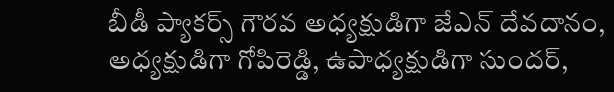బీడీ ప్యాకర్స్‌ గౌరవ అధ్యక్షుడిగా జేఎన్‌ దేవదానం, అధ్యక్షుడిగా గోపిరెడ్డి, ఉపాధ్యక్షుడిగా సుందర్‌,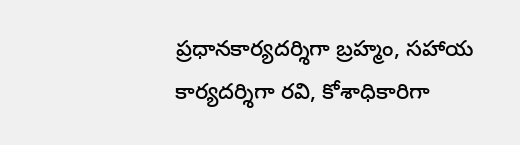ప్రధానకార్యదర్శిగా బ్రహ్మం, సహాయ కార్యదర్శిగా రవి, కోశాధికారిగా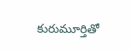కురుమూర్తితో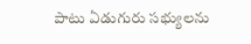పాటు ఏడుగురు సభ్యులను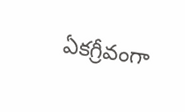ఏకగ్రీవంగా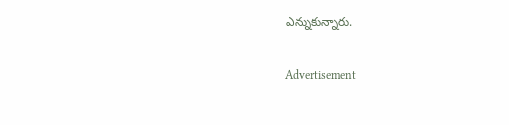ఎన్నుకున్నారు.

Advertisement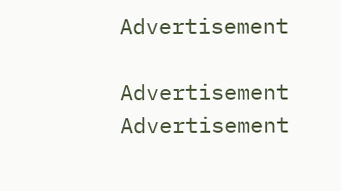Advertisement

Advertisement
Advertisement